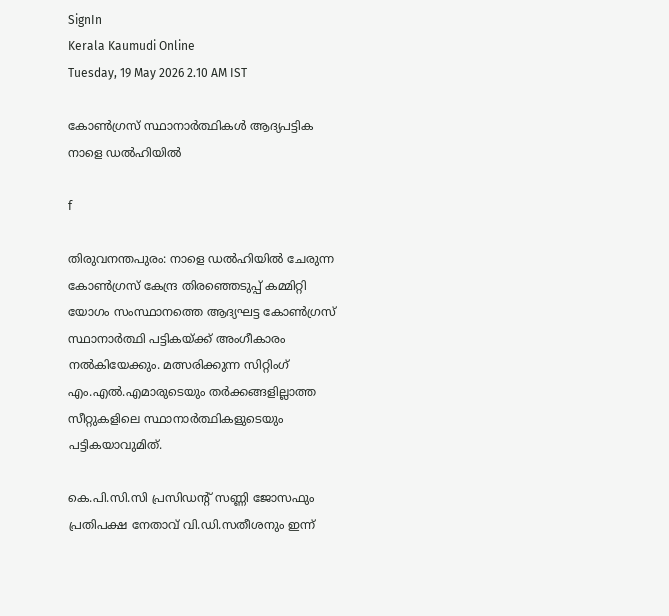SignIn
Kerala Kaumudi Online
Tuesday, 19 May 2026 2.10 AM IST

കോൺഗ്രസ് സ്ഥാനാർത്ഥികൾ ആദ്യപട്ടിക നാളെ ഡൽഹിയിൽ

f

തിരുവനന്തപുരം: നാളെ ഡൽഹിയിൽ ചേരുന്ന കോൺഗ്രസ് കേന്ദ്ര തിരഞ്ഞെടുപ്പ് കമ്മിറ്റി യോഗം സംസ്ഥാനത്തെ ആദ്യഘട്ട കോൺഗ്രസ് സ്ഥാനാർത്ഥി പട്ടികയ്ക്ക് അംഗീകാരം നൽകിയേക്കും. മത്സരിക്കുന്ന സിറ്റിംഗ് എം.എൽ.എമാരുടെയും തർക്കങ്ങളില്ലാത്ത സീറ്റുകളിലെ സ്ഥാനാർത്ഥികളുടെയും പട്ടികയാവുമിത്.

കെ.പി.സി.സി പ്രസിഡന്റ് സണ്ണി ജോസഫും പ്രതിപക്ഷ നേതാവ് വി.ഡി.സതീശനും ഇന്ന്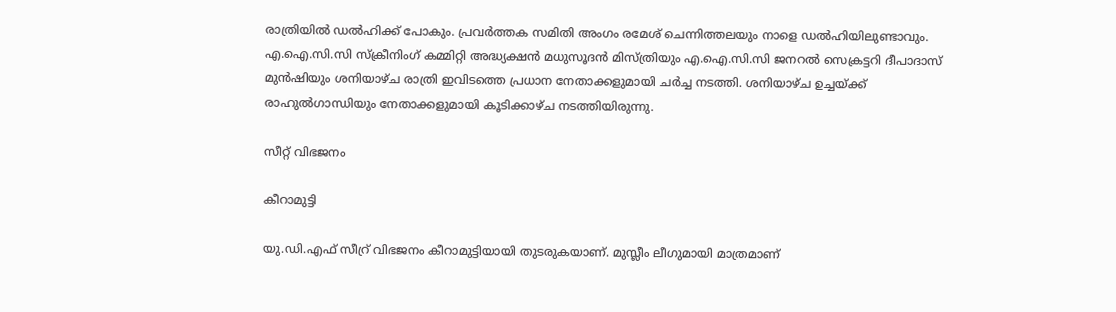രാത്രിയിൽ ഡൽഹിക്ക് പോകും. പ്രവർത്തക സമിതി അംഗം രമേശ് ചെന്നിത്തലയും നാളെ ഡൽഹിയിലുണ്ടാവും. എ.ഐ.സി.സി സ്ക്രീനിംഗ് കമ്മിറ്റി അദ്ധ്യക്ഷൻ മധുസൂദൻ മിസ്ത്രിയും എ.ഐ.സി.സി ജനറൽ സെക്രട്ടറി ദീപാദാസ് മുൻഷിയും ശനിയാഴ്ച രാത്രി ഇവിടത്തെ പ്രധാന നേതാക്കളുമായി ചർച്ച നടത്തി. ശനിയാഴ്ച ഉച്ചയ്ക്ക് രാഹുൽഗാന്ധിയും നേതാക്കളുമായി കൂടിക്കാഴ്ച നടത്തിയിരുന്നു.

സീറ്റ് വിഭജനം

കീറാമുട്ടി

യു.ഡി.എഫ് സീറ്ര് വിഭജനം കീറാമുട്ടിയായി തുടരുകയാണ്. മുസ്ലീം ലീഗുമായി മാത്രമാണ്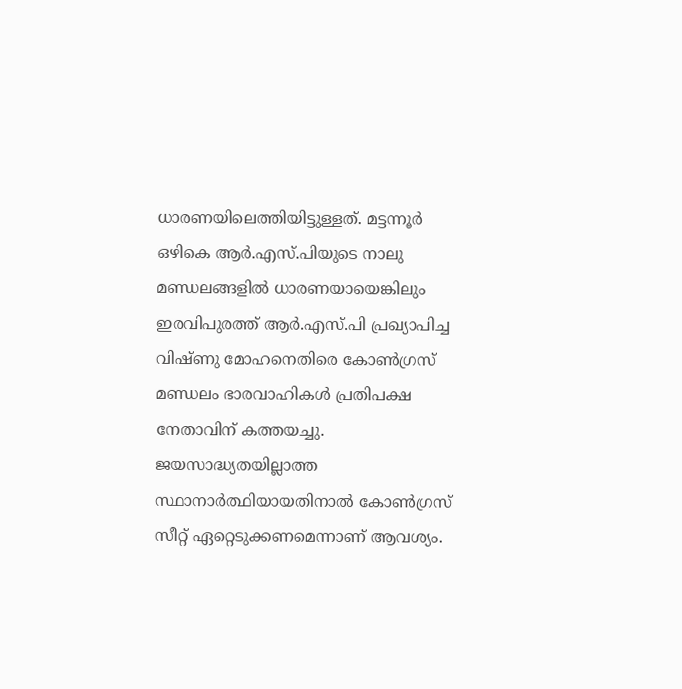ധാരണയിലെത്തിയിട്ടുള്ളത്. മട്ടന്നൂർ ഒഴികെ ആർ.എസ്.പിയുടെ നാലു മണ്ഡലങ്ങളിൽ ധാരണയായെങ്കിലും ഇരവിപുരത്ത് ആർ.എസ്.പി പ്രഖ്യാപിച്ച വിഷ്ണു മോഹനെതിരെ കോൺഗ്രസ് മണ്ഡലം ഭാരവാഹികൾ പ്രതിപക്ഷ നേതാവിന് കത്തയച്ചു. ജയസാദ്ധ്യതയില്ലാത്ത സ്ഥാനാർത്ഥിയായതിനാൽ കോൺഗ്രസ് സീറ്റ് ഏറ്റെടുക്കണമെന്നാണ് ആവശ്യം.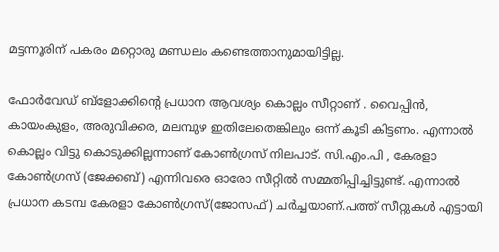മട്ടന്നൂരിന് പകരം മറ്റൊരു മണ്ഡലം കണ്ടെത്താനുമായിട്ടില്ല.

ഫോർവേഡ് ബ്‌ളോക്കിന്റെ പ്രധാന ആവശ്യം കൊല്ലം സീറ്റാണ് . വൈപ്പിൻ, കായംകുളം, അരുവിക്കര, മലമ്പുഴ ഇതിലേതെങ്കിലും ഒന്ന് കൂടി കിട്ടണം. എന്നാൽ കൊല്ലം വിട്ടു കൊടുക്കില്ലന്നാണ് കോൺഗ്രസ് നിലപാട്. സി.എം.പി , കേരളാ കോൺഗ്രസ് (ജേക്കബ്) എന്നിവരെ ഓരോ സീറ്റിൽ സമ്മതിപ്പിച്ചിട്ടുണ്ട്. എന്നാൽ പ്രധാന കടമ്പ കേരളാ കോൺഗ്രസ്(ജോസഫ്) ചർച്ചയാണ്.പത്ത് സീറ്റുകൾ എട്ടായി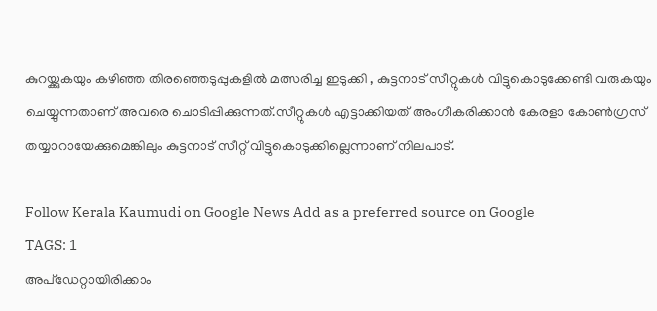കുറയ്ക്കുകയും കഴിഞ്ഞ തിരഞ്ഞെടുപ്പുകളിൽ മത്സരിച്ച ഇടുക്കി , കുട്ടനാട് സീറ്റുകൾ വിട്ടുകൊടുക്കേണ്ടി വരുകയും ചെയ്യുന്നതാണ് അവരെ ചൊടിപ്പിക്കുന്നത്.സീറ്റുകൾ എട്ടാക്കിയത് അംഗീകരിക്കാൻ കേരളാ കോൺഗ്രസ് തയ്യാറായേക്കുമെങ്കിലും കുട്ടനാട് സീറ്റ് വിട്ടുകൊടുക്കില്ലെന്നാണ് നിലപാട്.

Follow Kerala Kaumudi on Google News Add as a preferred source on Google
TAGS: 1
അപ്ഡേറ്റായിരിക്കാം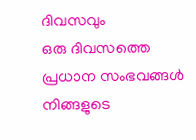ദിവസവും
ഒരു ദിവസത്തെ പ്രധാന സംഭവങ്ങൾ നിങ്ങളുടെ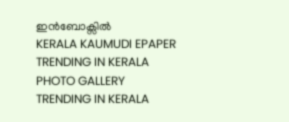ഇൻബോക്സിൽ
KERALA KAUMUDI EPAPER
TRENDING IN KERALA
PHOTO GALLERY
TRENDING IN KERALA